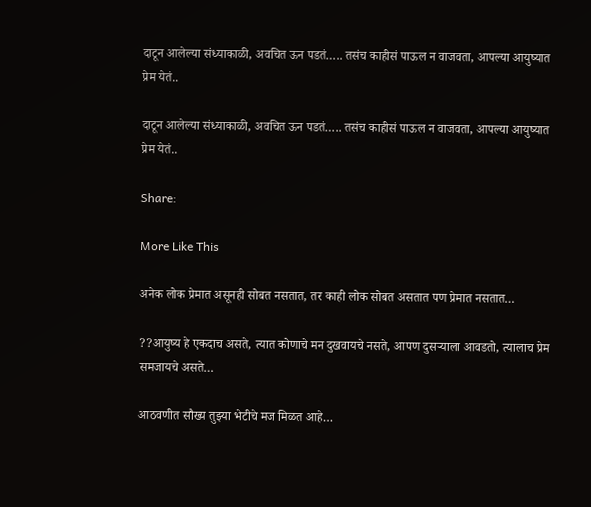दाटून आलेल्या संध्याकाळी, अवचित ऊन पडतं….. तसंच काहीसं पाऊल न वाजवता, आपल्या आयुष्यात प्रेम येतं..

दाटून आलेल्या संध्याकाळी, अवचित ऊन पडतं….. तसंच काहीसं पाऊल न वाजवता, आपल्या आयुष्यात प्रेम येतं..

Share:

More Like This

अनेक लोक प्रेमात असूनही सोबत नसतात, तर काही लोक सोबत असतात पण प्रेमात नसतात…

??आयुष्य हे एकदाच असते, त्यात कोणाचे मन दुखवायचे नसते, आपण दुसऱ्याला आवडतो, त्यालाच प्रेम समजायचे असते…

आठवणीत सौख्य तुझ्या भेटीचे मज मिळत आहे…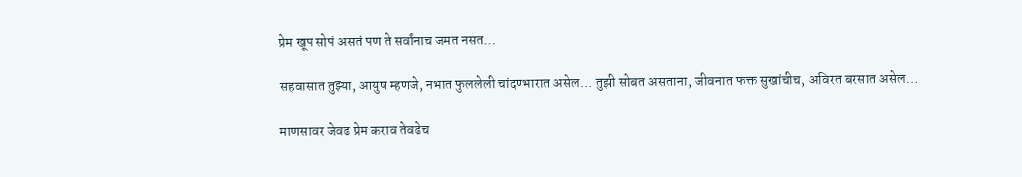प्रेम खूप सोपं असतं पण ते सर्वांनाच जमत नसत…

सहवासात तुझ्या, आयुष म्हणजे, नभात फुललेली चांदण्भारात असेल… तुझी सोबत असताना, जीवनात फक्त सुखांचीच, अविरत बरसात असेल…

माणसावर जेवढ प्रेम कराव तेवढेच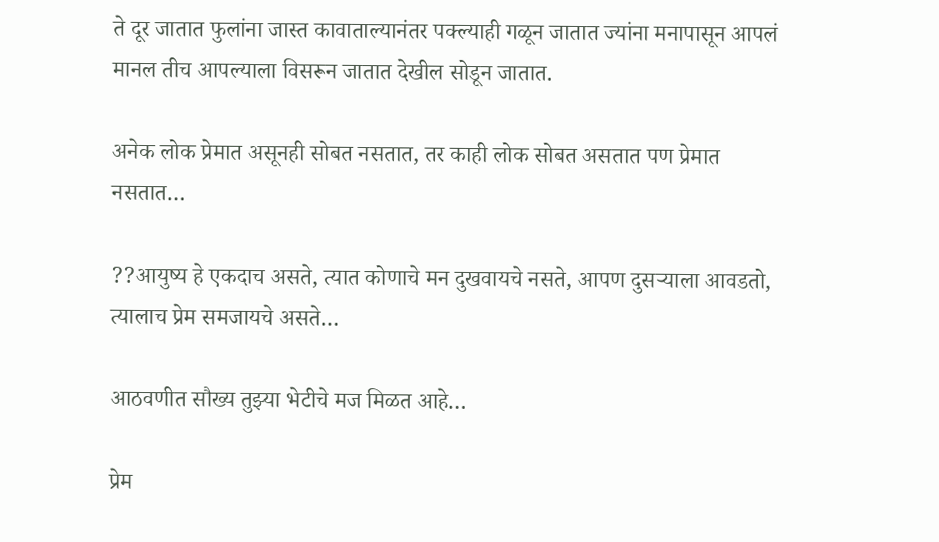ते दूर जातात फुलांना जास्त कावाताल्यानंतर पक्ल्याही गळून जातात ज्यांना मनापासून आपलं मानल तीच आपल्याला विसरून जातात देखील सोडून जातात.

अनेक लोक प्रेमात असूनही सोबत नसतात, तर काही लोक सोबत असतात पण प्रेमात नसतात…

??आयुष्य हे एकदाच असते, त्यात कोणाचे मन दुखवायचे नसते, आपण दुसऱ्याला आवडतो, त्यालाच प्रेम समजायचे असते…

आठवणीत सौख्य तुझ्या भेटीचे मज मिळत आहे…

प्रेम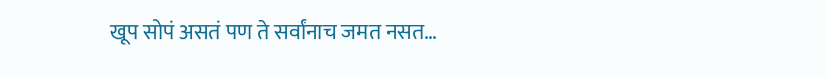खूप सोपं असतं पण ते सर्वांनाच जमत नसत…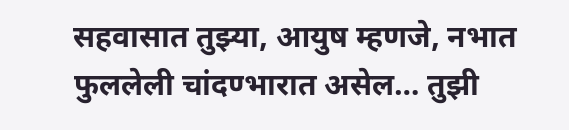सहवासात तुझ्या, आयुष म्हणजे, नभात फुललेली चांदण्भारात असेल… तुझी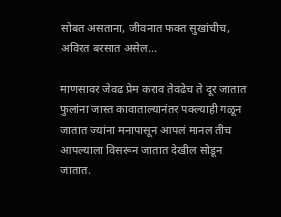सोबत असताना, जीवनात फक्त सुखांचीच, अविरत बरसात असेल…

माणसावर जेवढ प्रेम कराव तेवढेच ते दूर जातात फुलांना जास्त कावाताल्यानंतर पक्ल्याही गळून जातात ज्यांना मनापासून आपलं मानल तीच आपल्याला विसरून जातात देखील सोडून जातात.